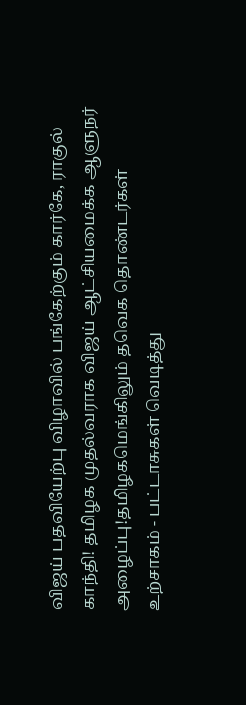விஜய் பதவியேற்பு விழாவில் பங்கேற்கும் கார்கே, ராகுல் காந்தி! தமிழக முதல்வராக விஜய் ஆட்சியமைக்க ஆளுநர் அழைப்பு!தமிழகமெங்கிலும் தவெக தொண்டர்கள் உற்சாகம் - பட்டாசுகள் வெடித்து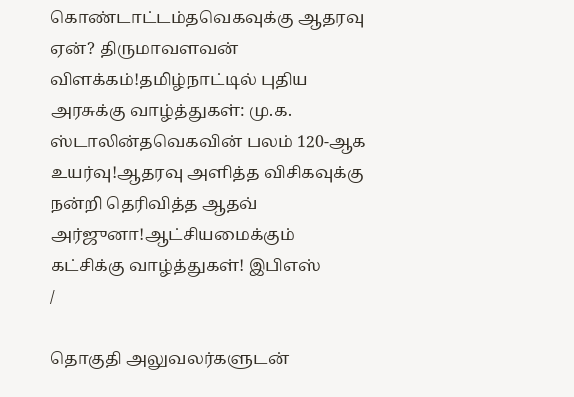கொண்டாட்டம்தவெகவுக்கு ஆதரவு ஏன்? திருமாவளவன் விளக்கம்!தமிழ்நாட்டில் புதிய அரசுக்கு வாழ்த்துகள்: மு.க. ஸ்டாலின்தவெகவின் பலம் 120-ஆக உயர்வு!ஆதரவு அளித்த விசிகவுக்கு நன்றி தெரிவித்த ஆதவ் அர்ஜுனா!ஆட்சியமைக்கும் கட்சிக்கு வாழ்த்துகள்! இபிஎஸ்
/

தொகுதி அலுவலர்களுடன்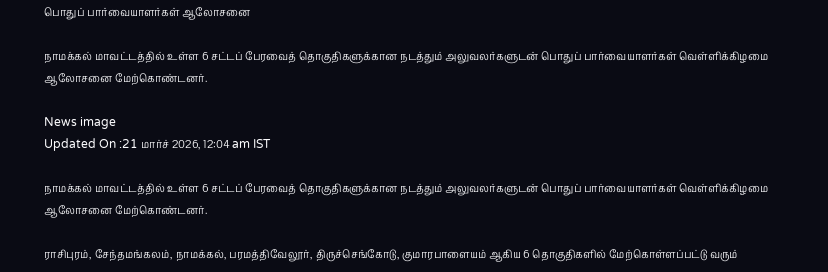பொதுப் பார்வையாளர்கள் ஆலோசனை

நாமக்கல் மாவட்டத்தில் உள்ள 6 சட்டப் பேரவைத் தொகுதிகளுக்கான நடத்தும் அலுவலர்களுடன் பொதுப் பார்வையாளர்கள் வெள்ளிக்கிழமை ஆலோசனை மேற்கொண்டனர்.

News image
Updated On :21 மார்ச் 2026, 12:04 am IST

நாமக்கல் மாவட்டத்தில் உள்ள 6 சட்டப் பேரவைத் தொகுதிகளுக்கான நடத்தும் அலுவலர்களுடன் பொதுப் பார்வையாளர்கள் வெள்ளிக்கிழமை ஆலோசனை மேற்கொண்டனர்.

ராசிபுரம், சேந்தமங்கலம், நாமக்கல், பரமத்திவேலூர், திருச்செங்கோடு, குமாரபாளையம் ஆகிய 6 தொகுதிகளில் மேற்கொள்ளப்பட்டு வரும்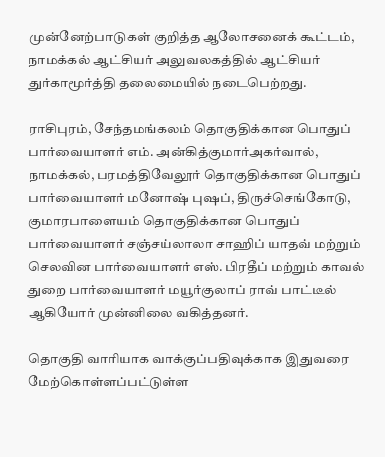முன்னேற்பாடுகள் குறித்த ஆலோசனைக் கூட்டம், நாமக்கல் ஆட்சியர் அலுவலகத்தில் ஆட்சியர் துர்காமூர்த்தி தலைமையில் நடைபெற்றது.

ராசிபுரம், சேந்தமங்கலம் தொகுதிக்கான பொதுப் பார்வையாளர் எம். அன்கித்குமார்அகர்வால், நாமக்கல், பரமத்திவேலூர் தொகுதிக்கான பொதுப் பார்வையாளர் மனோஷ் புஷப், திருச்செங்கோடு, குமாரபாளையம் தொகுதிக்கான பொதுப் பார்வையாளர் சஞ்சய்லாலா சாஹிப் யாதவ் மற்றும் செலவின பார்வையாளர் எஸ். பிரதீப் மற்றும் காவல் துறை பார்வையாளர் மயூர்குலாப் ராவ் பாட்டீல் ஆகியோர் முன்னிலை வகித்தனர்.

தொகுதி வாரியாக வாக்குப்பதிவுக்காக இதுவரை மேற்கொள்ளப்பட்டுள்ள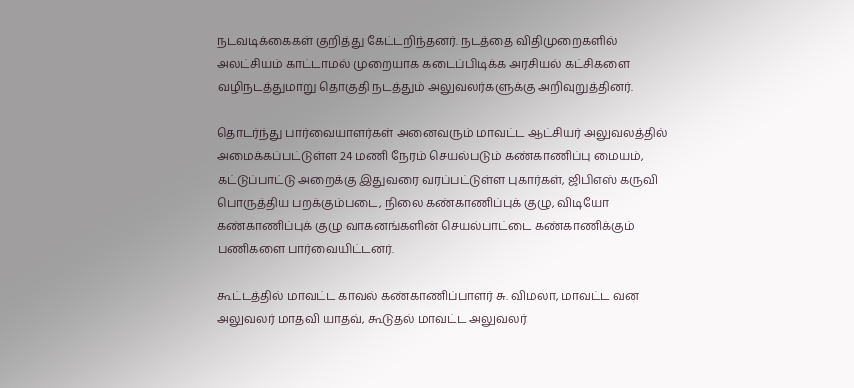நடவடிக்கைகள் குறித்து கேட்டறிந்தனர். நடத்தை விதிமுறைகளில் அலட்சியம் காட்டாமல் முறையாக கடைப்பிடிக்க அரசியல் கட்சிகளை வழிநடத்துமாறு தொகுதி நடத்தும் அலுவலர்களுக்கு அறிவுறுத்தினர்.

தொடர்ந்து பார்வையாளர்கள் அனைவரும் மாவட்ட ஆட்சியர் அலுவலத்தில் அமைக்கப்பட்டுள்ள 24 மணி நேரம் செயல்படும் கண்காணிப்பு மையம், கட்டுப்பாட்டு அறைக்கு இதுவரை வரப்பட்டுள்ள புகார்கள், ஜிபிஎஸ் கருவி பொருத்திய பறக்கும்படை, நிலை கண்காணிப்புக் குழு, விடியோ கண்காணிப்புக் குழு வாகனங்களின் செயல்பாட்டை கண்காணிக்கும் பணிகளை பார்வையிட்டனர்.

கூட்டத்தில் மாவட்ட காவல் கண்காணிப்பாளர் சு. விமலா, மாவட்ட வன அலுவலர் மாதவி யாதவ், கூடுதல் மாவட்ட அலுவலர்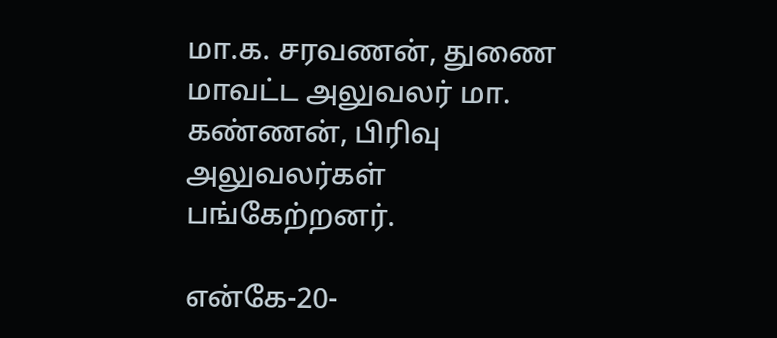மா.க. சரவணன், துணை மாவட்ட அலுவலர் மா. கண்ணன், பிரிவு அலுவலர்கள் பங்கேற்றனர்.

என்கே-20-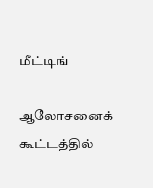மீட்டிங்

ஆலோசனைக் கூட்டத்தில்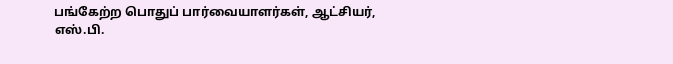பங்கேற்ற பொதுப் பார்வையாளர்கள், ஆட்சியர், எஸ்.பி.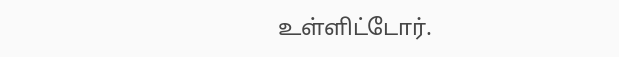உள்ளிட்டோர்.